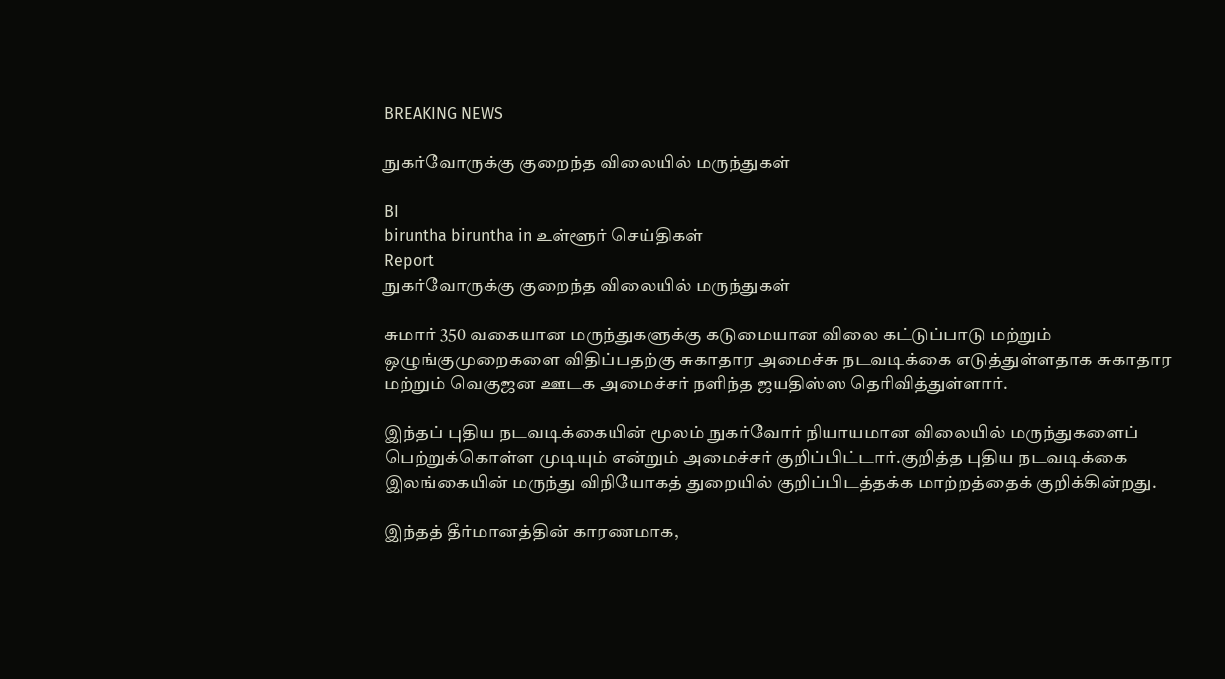BREAKING NEWS

நுகர்வோருக்கு குறைந்த விலையில் மருந்துகள்

BI
biruntha biruntha in உள்ளூர் செய்திகள்
Report
நுகர்வோருக்கு குறைந்த விலையில் மருந்துகள்

சுமார் 350 வகையான மருந்துகளுக்கு கடுமையான விலை கட்டுப்பாடு மற்றும் ஒழுங்குமுறைகளை விதிப்பதற்கு சுகாதார அமைச்சு நடவடிக்கை எடுத்துள்ளதாக சுகாதார மற்றும் வெகுஜன ஊடக அமைச்சர் நளிந்த ஜயதிஸ்ஸ தெரிவித்துள்ளார்.

இந்தப் புதிய நடவடிக்கையின் மூலம் நுகர்வோர் நியாயமான விலையில் மருந்துகளைப் பெற்றுக்கொள்ள முடியும் என்றும் அமைச்சர் குறிப்பிட்டார்.குறித்த புதிய நடவடிக்கை இலங்கையின் மருந்து விநியோகத் துறையில் குறிப்பிடத்தக்க மாற்றத்தைக் குறிக்கின்றது.

இந்தத் தீர்மானத்தின் காரணமாக,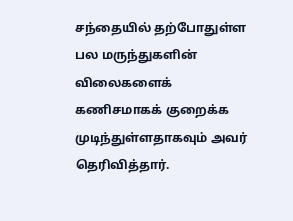சந்தையில் தற்போதுள்ள பல மருந்துகளின் விலைகளைக் கணிசமாகக் குறைக்க முடிந்துள்ளதாகவும் அவர் தெரிவித்தார்.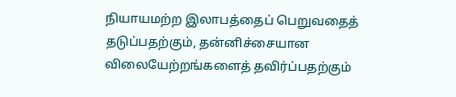நியாயமற்ற இலாபத்தைப் பெறுவதைத் தடுப்பதற்கும், தன்னிச்சையான விலையேற்றங்களைத் தவிர்ப்பதற்கும்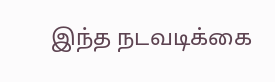இந்த நடவடிக்கை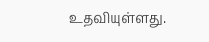உதவியுள்ளது.